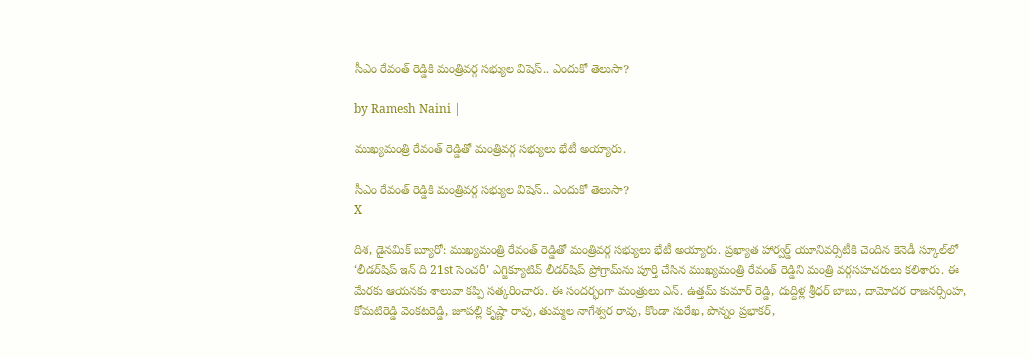సీఎం రేవంత్ రెడ్డికి మంత్రివర్గ సభ్యుల విషెస్.. ఎందుకో తెలుసా?

by Ramesh Naini |

ముఖ్యమంత్రి రేవంత్ రెడ్డితో మంత్రివర్గ సభ్యులు భేటీ అయ్యారు.

సీఎం రేవంత్ రెడ్డికి మంత్రివర్గ సభ్యుల విషెస్.. ఎందుకో తెలుసా?
X

దిశ, డైనమిక్ బ్యూరో: ముఖ్యమంత్రి రేవంత్ రెడ్డితో మంత్రివర్గ సభ్యులు భేటీ అయ్యారు. ప్రఖ్యాత హార్వర్డ్ యూనివర్సిటీకి చెందిన కెనెడీ స్కూల్‌లో ‘లీడర్‌షిప్ ఇన్ ది 21st సెంచరీ' ఎగ్జిక్యూటివ్ లీడర్‌షిప్ ప్రోగ్రామ్‌ను పూర్తి చేసిన ముఖ్యమంత్రి రేవంత్ రెడ్డిని మంత్రి వర్గసహచరులు కలిశారు. ఈ మేరకు ఆయనకు శాలువా కప్పి సత్కరించారు. ఈ సందర్భంగా మంత్రులు ఎన్. ఉత్తమ్ కుమార్ రెడ్డి, దుద్దిళ్ల శ్రీధర్ బాబు, దామోదర రాజనర్సింహ, కోమటిరెడ్డి వెంకటరెడ్డి, జూపల్లి కృష్ణా రావు, తుమ్మల నాగేశ్వర రావు, కొండా సురేఖ, పొన్నం ప్రభాకర్,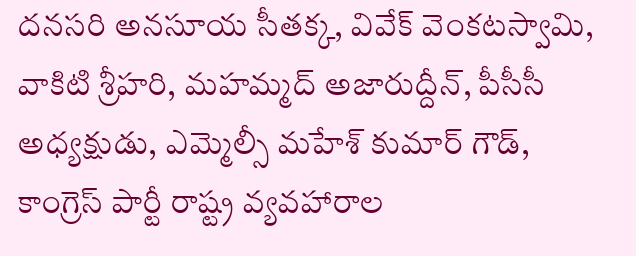దనసరి అనసూయ సీతక్క, వివేక్ వెంకటస్వామి, వాకిటి శ్రీహరి, మహమ్మద్ అజారుద్దీన్, పీసీసీ అధ్యక్షుడు, ఎమ్మెల్సీ మహేశ్ కుమార్ గౌడ్, కాంగ్రెస్ పార్టీ రాష్ట్ర వ్యవహారాల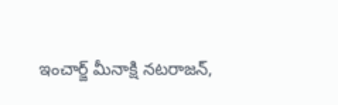ఇంచార్జ్ మీనాక్షి నటరాజన్,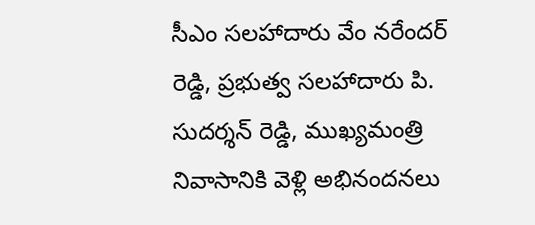సీఎం సలహాదారు వేం నరేందర్ రెడ్డి, ప్రభుత్వ సలహాదారు పి. సుదర్శన్ రెడ్డి, ముఖ్యమంత్రి నివాసానికి వెళ్లి అభినందనలు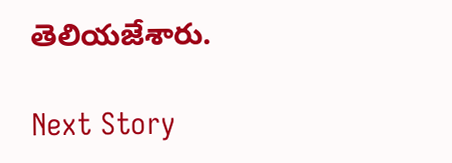తెలియజేశారు.

Next Story